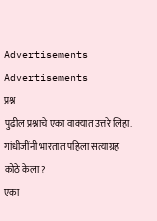Advertisements
Advertisements
प्रश्न
पुढील प्रश्नाचे एका वाक्यात उत्तरे लिहा.
गांधीजींनी भारतात पहिला सत्याग्रह कोठे केला?
एका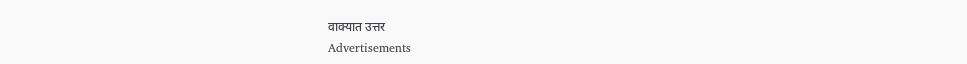वाक्यात उत्तर
Advertisements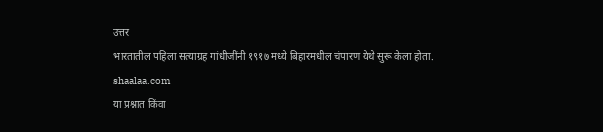उत्तर
भारतातील पहिला सत्याग्रह गांधीजींनी १९१७ मध्ये बिहारमधील चंपारण येथे सुरू केला होता.
shaalaa.com
या प्रश्नात किंवा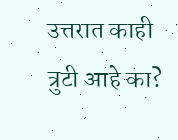उत्तरात काही त्रुटी आहे का?